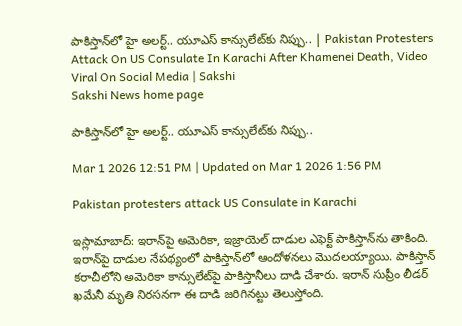పాకిస్తాన్‌లో హై అలర్ట్‌.. యూఎస్‌ కాన్సులేట్‌కు నిప్పు.. | Pakistan Protesters Attack On US Consulate In Karachi After Khamenei Death, Video Viral On Social Media | Sakshi
Sakshi News home page

పాకిస్తాన్‌లో హై అలర్ట్‌.. యూఎస్‌ కాన్సులేట్‌కు నిప్పు..

Mar 1 2026 12:51 PM | Updated on Mar 1 2026 1:56 PM

Pakistan protesters attack US Consulate in Karachi

ఇస్లామాబాద్‌: ఇరాన్‌పై అమెరికా, ఇజ్రాయెల్‌ దాడుల ఎఫెక్ట్‌ పాకిస్తాన్‌ను తాకింది. ఇరాన్‌పై దాడుల నేపథ్యంలో పాకిస్తాన్‌లో ఆందోళనలు మొదలయ్యాయి. పాకిస్తాన్ కరాచీలోని అమెరికా కాన్సులేట్‌పై పాకిస్తానీలు దాడి చేశారు. ఇరాన్‌ సుప్రీం లీడర్‌ ఖమేనీ మృతి నిరసనగా ఈ దాడి జరిగినట్టు తెలుస్తోంది.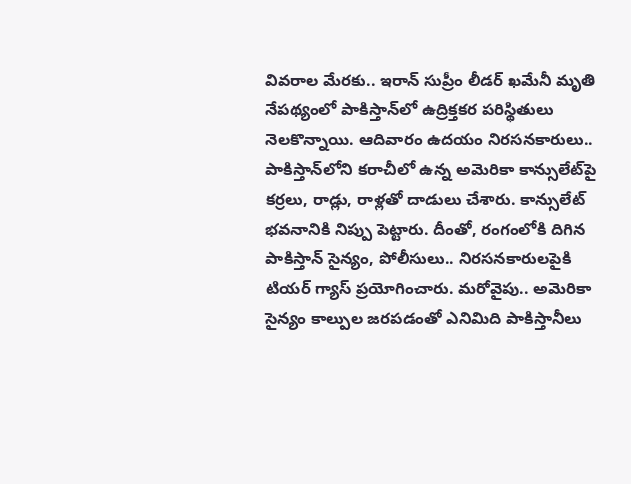వివరాల మేరకు.. ఇరాన్‌ సుప్రీం లీడర్‌ ఖమేనీ మృతి నేపథ్యంలో పాకిస్తాన్‌లో ఉద్రిక్తకర పరిస్థితులు నెలకొన్నాయి. ఆదివారం ఉదయం నిరసనకారులు.. పాకిస్తాన్‌లోని కరాచీలో ఉన్న అమెరికా కాన్సులేట్‌పై కర్రలు, రాడ్లు, రాళ్లతో దాడులు చేశారు. కాన్సులేట్‌ భవనానికి నిప్పు పెట్టారు. దీంతో, రంగంలోకి దిగిన పాకిస్తాన్‌ సైన్యం, పోలీసులు.. నిరసనకారులపైకి టియర్‌ గ్యాస్‌ ప్రయోగించారు. మరోవైపు.. అమెరికా సైన్యం కాల్పుల జరపడంతో ఎనిమిది పాకిస్తానీలు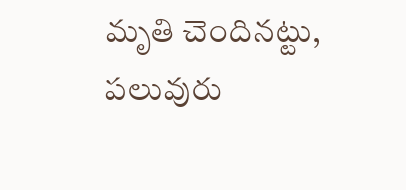మృతి చెందినట్టు, పలువురు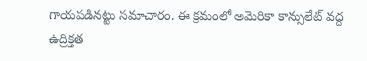గాయపడినట్టు సమాచారం. ఈ క్రమంలో అమెరికా కాన్సులేట్‌ వద్ద ఉద్రిక్తత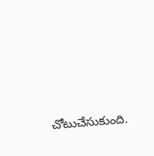చోటుచేసుకుంది.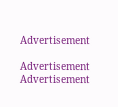Advertisement

Advertisement
Advertisement